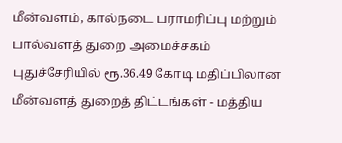மீன்வளம், கால்நடை பராமரிப்பு மற்றும் பால்வளத் துறை அமைச்சகம்
புதுச்சேரியில் ரூ.36.49 கோடி மதிப்பிலான மீன்வளத் துறைத் திட்டங்கள் - மத்திய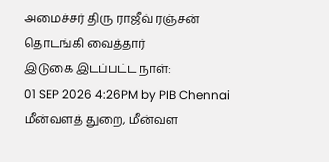அமைச்சர் திரு ராஜீவ் ரஞ்சன் தொடங்கி வைத்தார்
இடுகை இடப்பட்ட நாள்:
01 SEP 2026 4:26PM by PIB Chennai
மீன்வளத் துறை, மீன்வள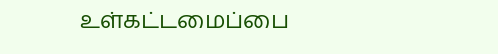உள்கட்டமைப்பை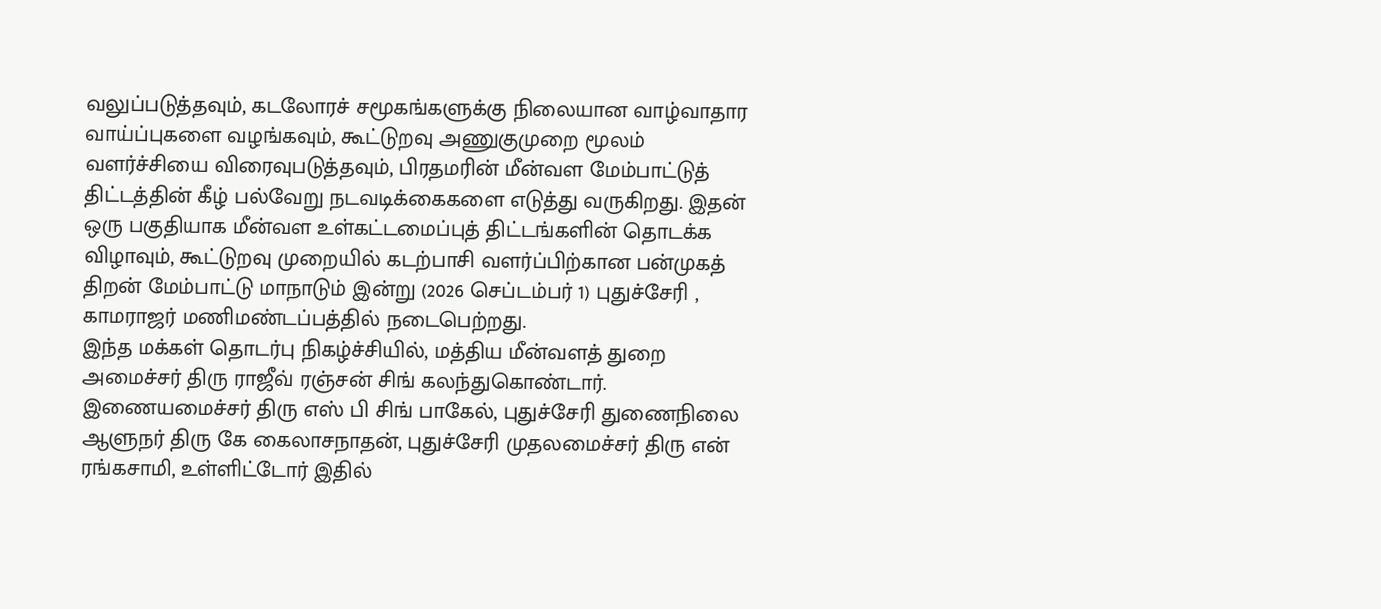வலுப்படுத்தவும், கடலோரச் சமூகங்களுக்கு நிலையான வாழ்வாதார வாய்ப்புகளை வழங்கவும், கூட்டுறவு அணுகுமுறை மூலம் வளர்ச்சியை விரைவுபடுத்தவும், பிரதமரின் மீன்வள மேம்பாட்டுத் திட்டத்தின் கீழ் பல்வேறு நடவடிக்கைகளை எடுத்து வருகிறது. இதன் ஒரு பகுதியாக மீன்வள உள்கட்டமைப்புத் திட்டங்களின் தொடக்க விழாவும், கூட்டுறவு முறையில் கடற்பாசி வளர்ப்பிற்கான பன்முகத் திறன் மேம்பாட்டு மாநாடும் இன்று (2026 செப்டம்பர் 1) புதுச்சேரி , காமராஜர் மணிமண்டப்பத்தில் நடைபெற்றது.
இந்த மக்கள் தொடர்பு நிகழ்ச்சியில், மத்திய மீன்வளத் துறை அமைச்சர் திரு ராஜீவ் ரஞ்சன் சிங் கலந்துகொண்டார். இணையமைச்சர் திரு எஸ் பி சிங் பாகேல், புதுச்சேரி துணைநிலை ஆளுநர் திரு கே கைலாசநாதன், புதுச்சேரி முதலமைச்சர் திரு என் ரங்கசாமி, உள்ளிட்டோர் இதில்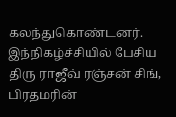கலந்துகொண்டனர்.
இந்நிகழ்ச்சியில் பேசிய திரு ராஜீவ் ரஞ்சன் சிங், பிரதமரின்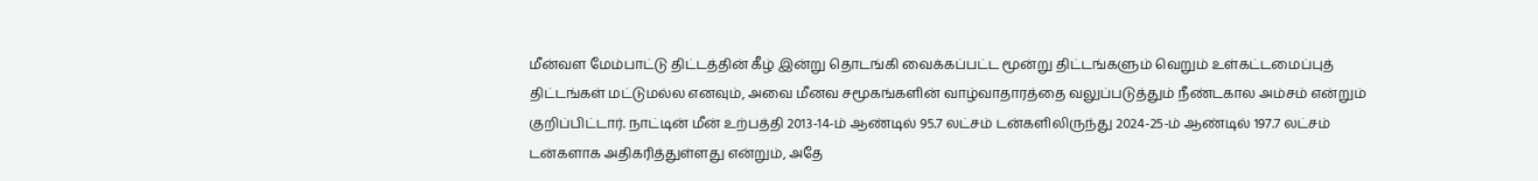மீன்வள மேம்பாட்டு திட்டத்தின் கீழ் இன்று தொடங்கி வைக்கப்பட்ட மூன்று திட்டங்களும் வெறும் உள்கட்டமைப்புத் திட்டங்கள் மட்டுமல்ல எனவும், அவை மீனவ சமூகங்களின் வாழ்வாதாரத்தை வலுப்படுத்தும் நீண்டகால அம்சம் என்றும் குறிப்பிட்டார். நாட்டின் மீன் உற்பத்தி 2013-14-ம் ஆண்டில் 95.7 லட்சம் டன்களிலிருந்து 2024-25-ம் ஆண்டில் 197.7 லட்சம் டன்களாக அதிகரித்துள்ளது என்றும், அதே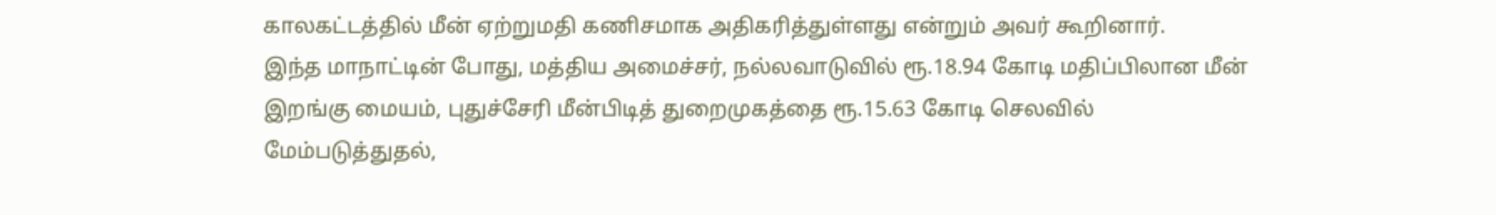காலகட்டத்தில் மீன் ஏற்றுமதி கணிசமாக அதிகரித்துள்ளது என்றும் அவர் கூறினார்.
இந்த மாநாட்டின் போது, மத்திய அமைச்சர், நல்லவாடுவில் ரூ.18.94 கோடி மதிப்பிலான மீன் இறங்கு மையம், புதுச்சேரி மீன்பிடித் துறைமுகத்தை ரூ.15.63 கோடி செலவில் மேம்படுத்துதல்,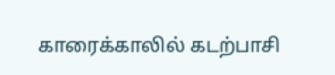காரைக்காலில் கடற்பாசி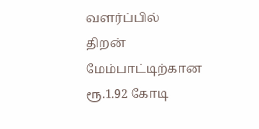வளர்ப்பில் திறன் மேம்பாட்டிற்கான ரூ.1.92 கோடி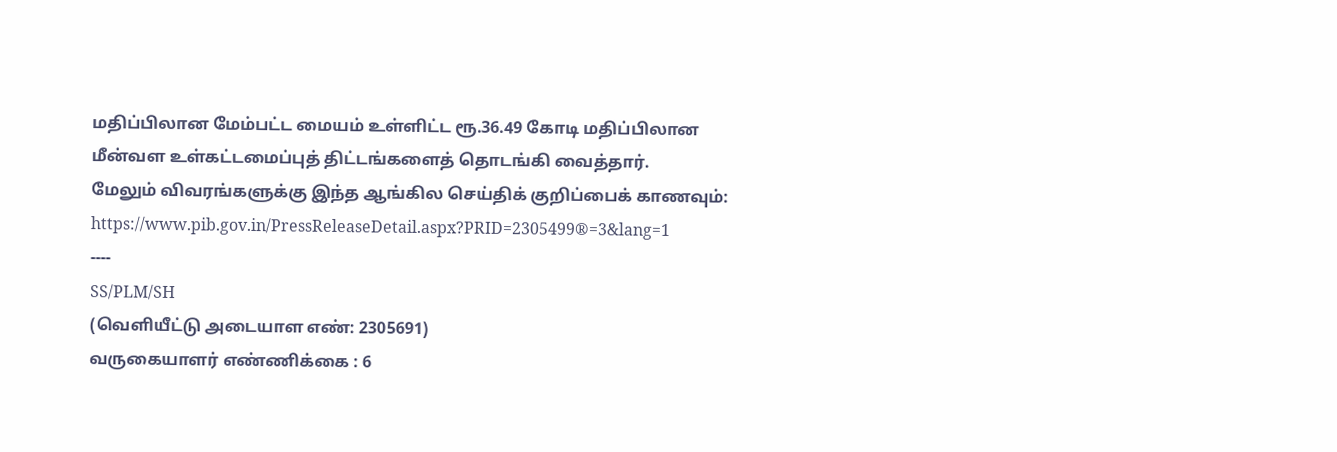மதிப்பிலான மேம்பட்ட மையம் உள்ளிட்ட ரூ.36.49 கோடி மதிப்பிலான மீன்வள உள்கட்டமைப்புத் திட்டங்களைத் தொடங்கி வைத்தார்.
மேலும் விவரங்களுக்கு இந்த ஆங்கில செய்திக் குறிப்பைக் காணவும்: https://www.pib.gov.in/PressReleaseDetail.aspx?PRID=2305499®=3&lang=1
----
SS/PLM/SH
(வெளியீட்டு அடையாள எண்: 2305691)
வருகையாளர் எண்ணிக்கை : 6